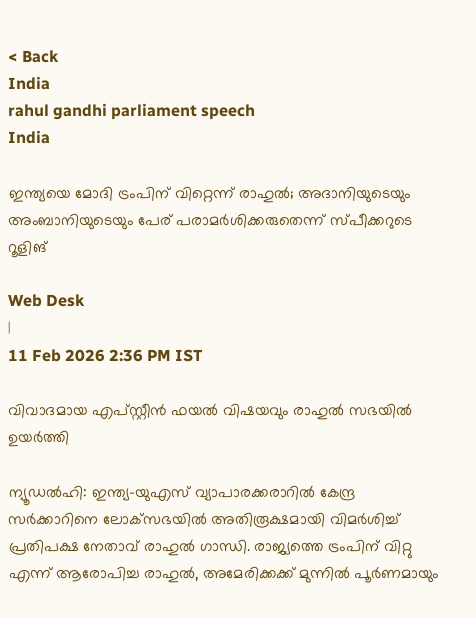< Back
India
rahul gandhi parliament speech
India

ഇന്ത്യയെ മോദി ട്രംപിന് വിറ്റെന്ന് രാഹുല്‍; അദാനിയുടെയും അംബാനിയുടെയും പേര് പരാമര്‍ശിക്കരുതെന്ന് സ്പീക്കറുടെ റൂളിങ്

Web Desk
|
11 Feb 2026 2:36 PM IST

വിവാദമായ എപ്സ്റ്റീന്‍ ഫയല്‍ വിഷയവും രാഹുല്‍ സഭയില്‍ ഉയര്‍ത്തി

ന്യൂഡല്‍ഹി: ഇന്ത്യ-യുഎസ് വ്യാപാരക്കരാറില്‍ കേന്ദ്ര സര്‍ക്കാറിനെ ലോക്‌സഭയില്‍ അതിരൂക്ഷമായി വിമര്‍ശിച്ച് പ്രതിപക്ഷ നേതാവ് രാഹുല്‍ ഗാന്ധി. രാജ്യത്തെ ട്രംപിന് വിറ്റു എന്ന് ആരോപിച്ച രാഹുല്‍, അമേരിക്കക്ക് മുന്നില്‍ പൂര്‍ണമായും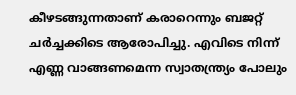കീഴടങ്ങുന്നതാണ് കരാറെന്നും ബജറ്റ് ചര്‍ച്ചക്കിടെ ആരോപിച്ചു. എവിടെ നിന്ന് എണ്ണ വാങ്ങണമെന്ന സ്വാതന്ത്ര്യം പോലും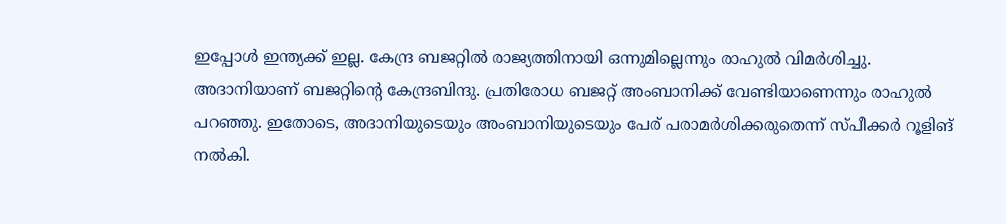ഇപ്പോള്‍ ഇന്ത്യക്ക് ഇല്ല. കേന്ദ്ര ബജറ്റില്‍ രാജ്യത്തിനായി ഒന്നുമില്ലെന്നും രാഹുല്‍ വിമര്‍ശിച്ചു. അദാനിയാണ് ബജറ്റിന്റെ കേന്ദ്രബിന്ദു. പ്രതിരോധ ബജറ്റ് അംബാനിക്ക് വേണ്ടിയാണെന്നും രാഹുല്‍ പറഞ്ഞു. ഇതോടെ, അദാനിയുടെയും അംബാനിയുടെയും പേര് പരാമര്‍ശിക്കരുതെന്ന് സ്പീക്കര്‍ റൂളിങ് നല്‍കി.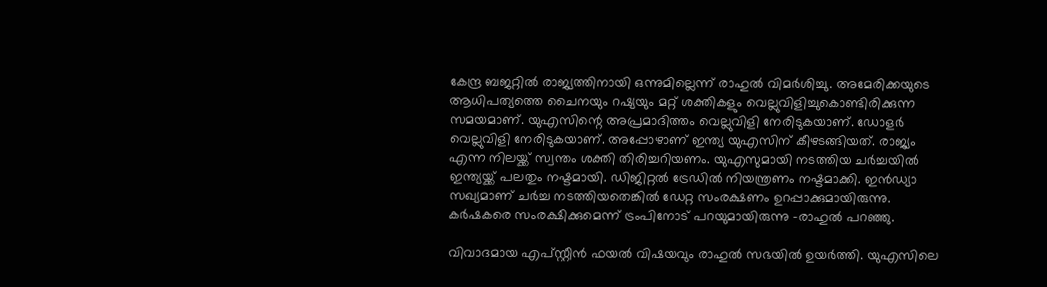കേന്ദ്ര ബജറ്റില്‍ രാജ്യത്തിനായി ഒന്നുമില്ലെന്ന് രാഹുല്‍ വിമര്‍ശിച്ചു. അമേരിക്കയുടെ ആധിപത്യത്തെ ചൈനയും റഷ്യയും മറ്റ് ശക്തികളും വെല്ലുവിളിച്ചുകൊണ്ടിരിക്കുന്ന സമയമാണ്. യുഎസിന്റെ അപ്രമാദിത്തം വെല്ലുവിളി നേരിടുകയാണ്. ഡോളര്‍ വെല്ലുവിളി നേരിടുകയാണ്. അപ്പോഴാണ് ഇന്ത്യ യുഎസിന് കീഴടങ്ങിയത്. രാജ്യം എന്ന നിലയ്ക്ക് സ്വന്തം ശക്തി തിരിച്ചറിയണം. യുഎസുമായി നടത്തിയ ചര്‍ച്ചയില്‍ ഇന്ത്യയ്ക്ക് പലതും നഷ്ടമായി. ഡിജിറ്റല്‍ ട്രേഡില്‍ നിയന്ത്രണം നഷ്ടമാക്കി. ഇന്‍ഡ്യാ സഖ്യമാണ് ചര്‍ച്ച നടത്തിയതെങ്കില്‍ ഡേറ്റ സംരക്ഷണം ഉറപ്പാക്കുമായിരുന്നു. കര്‍ഷകരെ സംരക്ഷിക്കുമെന്ന് ട്രംപിനോട് പറയുമായിരുന്നു -രാഹുല്‍ പറഞ്ഞു.

വിവാദമായ എപ്സ്റ്റീന്‍ ഫയല്‍ വിഷയവും രാഹുല്‍ സഭയില്‍ ഉയര്‍ത്തി. യുഎസിലെ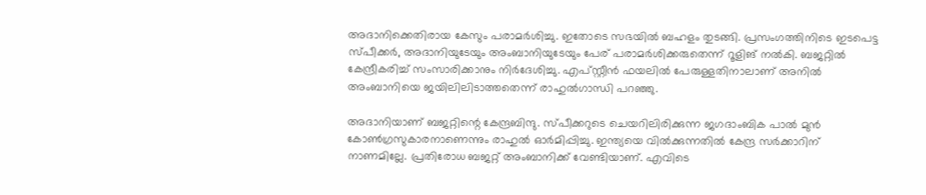അദാനിക്കെതിരായ കേസും പരാമര്‍ശിച്ചു. ഇതോടെ സഭയില്‍ ബഹളം തുടങ്ങി. പ്രസംഗത്തിനിടെ ഇടപെട്ട സ്പീക്കര്‍, അദാനിയുടേയും അംബാനിയുടേയും പേര് പരാമര്‍ശിക്കരുതെന്ന് റൂളിങ് നല്‍കി. ബജറ്റില്‍ കേന്ദ്രീകരിച്ച് സംസാരിക്കാനും നിര്‍ദേശിച്ചു. എപ്സ്റ്റീന്‍ ഫയലില്‍ പേരുള്ളതിനാലാണ് അനില്‍ അംബാനിയെ ജയിലിലിടാത്തതെന്ന് രാഹുല്‍ഗാന്ധി പറഞ്ഞു.

അദാനിയാണ് ബജറ്റിന്റെ കേന്ദ്രബിന്ദു. സ്പീക്കറുടെ ചെയറിലിരിക്കുന്ന ജഗദാംബിക പാല്‍ മുന്‍ കോണ്‍ഗ്രസുകാരനാണെന്നും രാഹുല്‍ ഓര്‍മിപ്പിച്ചു. ഇന്ത്യയെ വില്‍ക്കുന്നതില്‍ കേന്ദ്ര സര്‍ക്കാറിന് നാണമില്ലേ. പ്രതിരോധ ബജറ്റ് അംബാനിക്ക് വേണ്ടിയാണ്. എവിടെ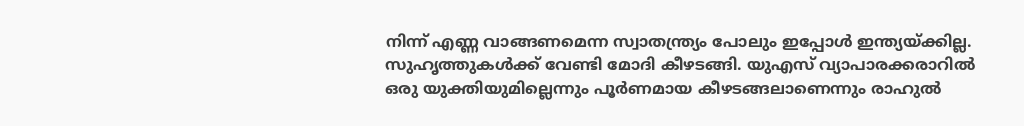നിന്ന് എണ്ണ വാങ്ങണമെന്ന സ്വാതന്ത്ര്യം പോലും ഇപ്പോള്‍ ഇന്ത്യയ്ക്കില്ല. സുഹൃത്തുകള്‍ക്ക് വേണ്ടി മോദി കീഴടങ്ങി. യുഎസ് വ്യാപാരക്കരാറില്‍ ഒരു യുക്തിയുമില്ലെന്നും പൂര്‍ണമായ കീഴടങ്ങലാണെന്നും രാഹുല്‍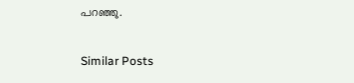പറഞ്ഞു.

Similar Posts